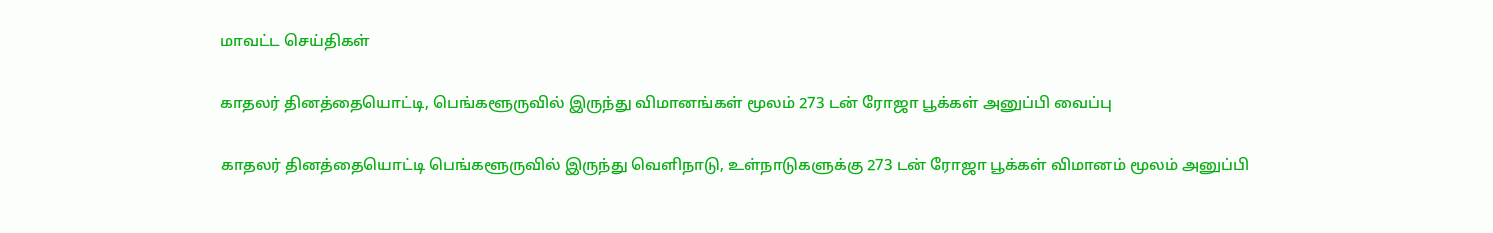மாவட்ட செய்திகள்

காதலர் தினத்தையொட்டி, பெங்களூருவில் இருந்து விமானங்கள் மூலம் 273 டன் ரோஜா பூக்கள் அனுப்பி வைப்பு

காதலர் தினத்தையொட்டி பெங்களூருவில் இருந்து வெளிநாடு, உள்நாடுகளுக்கு 273 டன் ரோஜா பூக்கள் விமானம் மூலம் அனுப்பி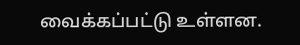வைக்கப்பட்டு உள்ளன.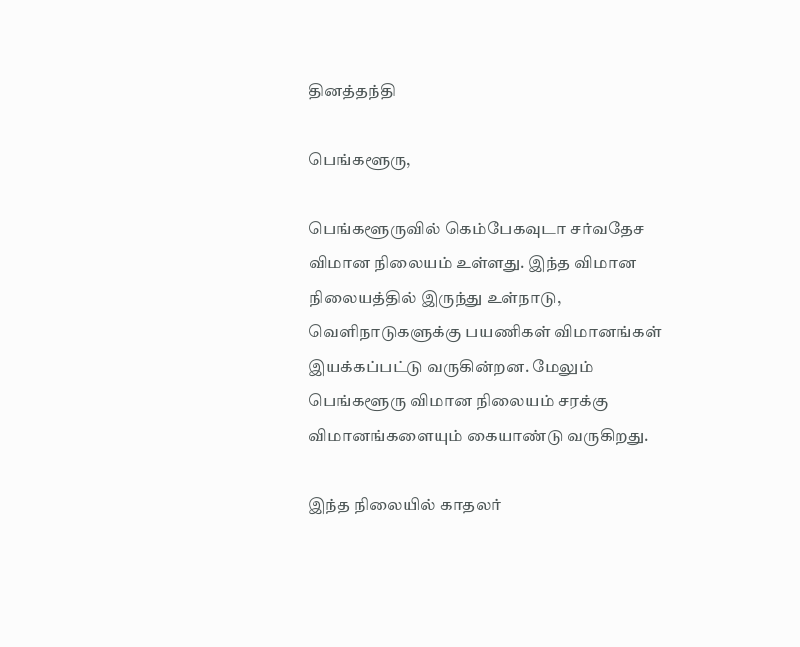தினத்தந்தி

பெங்களூரு,

பெங்களூருவில் கெம்பேகவுடா சர்வதேச விமான நிலையம் உள்ளது. இந்த விமான நிலையத்தில் இருந்து உள்நாடு, வெளிநாடுகளுக்கு பயணிகள் விமானங்கள் இயக்கப்பட்டு வருகின்றன. மேலும் பெங்களூரு விமான நிலையம் சரக்கு விமானங்களையும் கையாண்டு வருகிறது.

இந்த நிலையில் காதலர்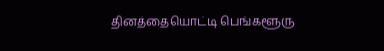தினத்தையொட்டி பெங்களூரு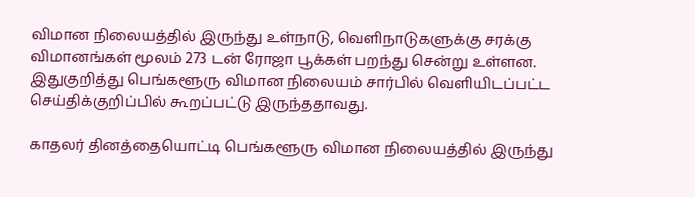விமான நிலையத்தில் இருந்து உள்நாடு, வெளிநாடுகளுக்கு சரக்கு விமானங்கள் மூலம் 273 டன் ரோஜா பூக்கள் பறந்து சென்று உள்ளன. இதுகுறித்து பெங்களூரு விமான நிலையம் சார்பில் வெளியிடப்பட்ட செய்திக்குறிப்பில் கூறப்பட்டு இருந்ததாவது.

காதலர் தினத்தையொட்டி பெங்களூரு விமான நிலையத்தில் இருந்து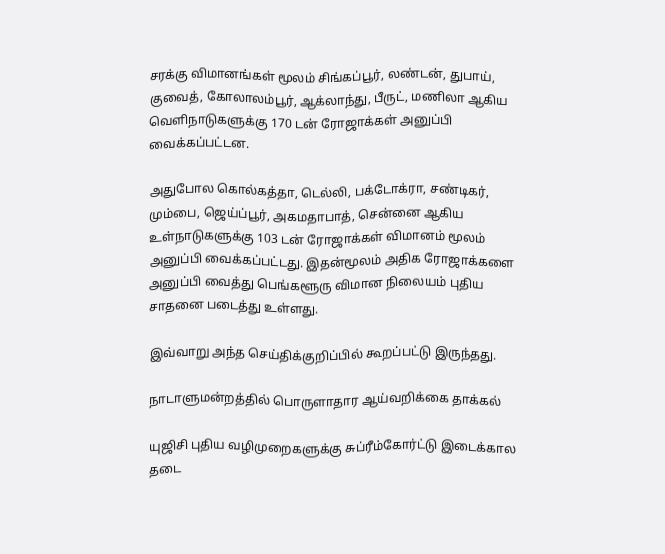சரக்கு விமானங்கள் மூலம் சிங்கப்பூர், லண்டன், துபாய், குவைத், கோலாலம்பூர், ஆக்லாந்து, பீருட், மணிலா ஆகிய வெளிநாடுகளுக்கு 170 டன் ரோஜாக்கள் அனுப்பி வைக்கப்பட்டன.

அதுபோல கொல்கத்தா, டெல்லி, பக்டோக்ரா, சண்டிகர், மும்பை, ஜெய்ப்பூர், அகமதாபாத், சென்னை ஆகிய உள்நாடுகளுக்கு 103 டன் ரோஜாக்கள் விமானம் மூலம் அனுப்பி வைக்கப்பட்டது. இதன்மூலம் அதிக ரோஜாக்களை அனுப்பி வைத்து பெங்களூரு விமான நிலையம் புதிய சாதனை படைத்து உள்ளது.

இவ்வாறு அந்த செய்திக்குறிப்பில் கூறப்பட்டு இருந்தது.

நாடாளுமன்றத்தில் பொருளாதார ஆய்வறிக்கை தாக்கல்

யுஜிசி புதிய வழிமுறைகளுக்கு சுப்ரீம்கோர்ட்டு இடைக்கால தடை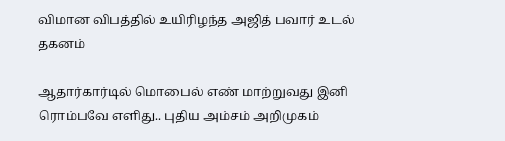விமான விபத்தில் உயிரிழந்த அஜித் பவார் உடல் தகனம்

ஆதார்கார்டில் மொபைல் எண் மாற்றுவது இனி ரொம்பவே எளிது.. புதிய அம்சம் அறிமுகம்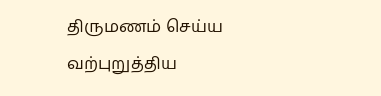திருமணம் செய்ய வற்புறுத்திய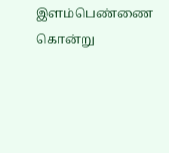இளம்பெண்ணை கொன்று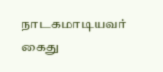நாடகமாடியவர் கைது